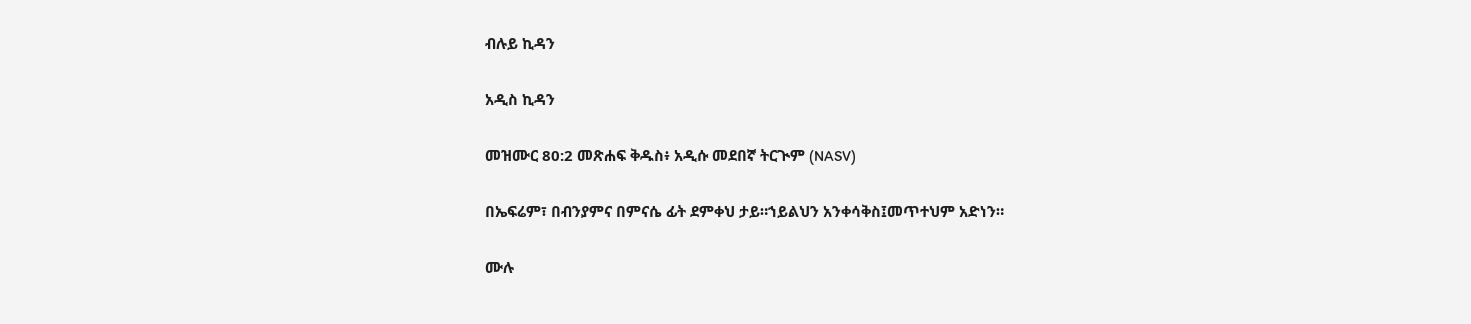ብሉይ ኪዳን

አዲስ ኪዳን

መዝሙር 80:2 መጽሐፍ ቅዱስ፥ አዲሱ መደበኛ ትርጒም (NASV)

በኤፍሬም፣ በብንያምና በምናሴ ፊት ደምቀህ ታይ።ኀይልህን አንቀሳቅስ፤መጥተህም አድነን።

ሙሉ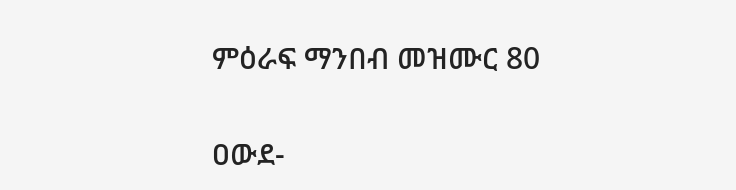ምዕራፍ ማንበብ መዝሙር 80

ዐውደ-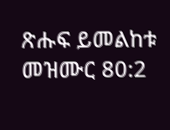ጽሑፍ ይመልከቱ መዝሙር 80:2